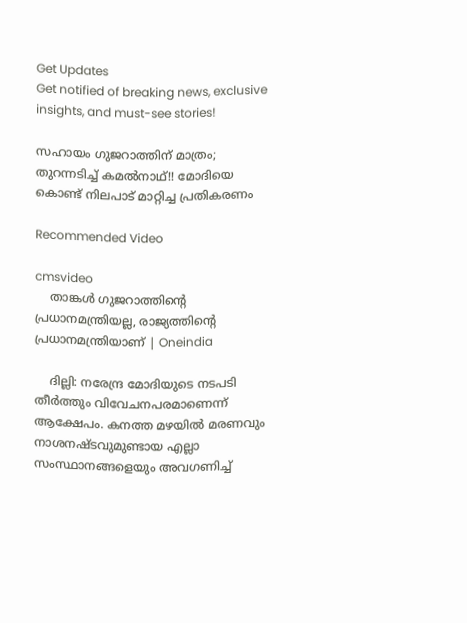Get Updates
Get notified of breaking news, exclusive insights, and must-see stories!

സഹായം ഗുജറാത്തിന് മാത്രം; തുറന്നടിച്ച് കമല്‍നാഥ്!! മോദിയെ കൊണ്ട് നിലപാട് മാറ്റിച്ച പ്രതികരണം

Recommended Video

cmsvideo
    താങ്കൾ ഗുജറാത്തിന്റെ പ്രധാനമന്ത്രിയല്ല, രാജ്യത്തിന്റെ പ്രധാനമന്ത്രിയാണ് | Oneindia

    ദില്ലി: നരേന്ദ്ര മോദിയുടെ നടപടി തീര്‍ത്തും വിവേചനപരമാണെന്ന് ആക്ഷേപം. കനത്ത മഴയില്‍ മരണവും നാശനഷ്ടവുമുണ്ടായ എല്ലാ സംസ്ഥാനങ്ങളെയും അവഗണിച്ച്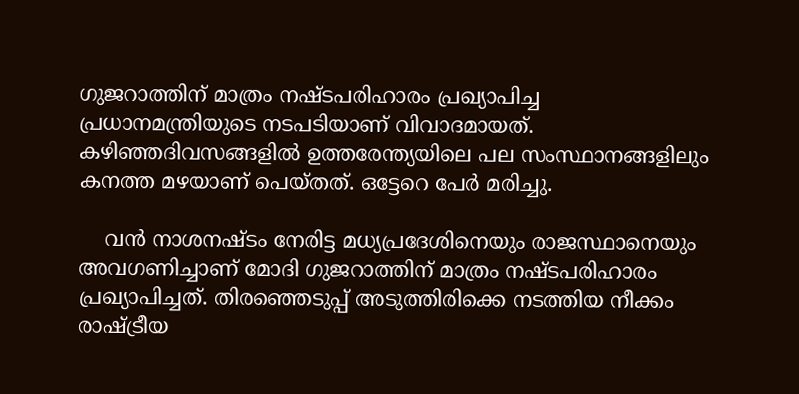ഗുജറാത്തിന് മാത്രം നഷ്ടപരിഹാരം പ്രഖ്യാപിച്ച പ്രധാനമന്ത്രിയുടെ നടപടിയാണ് വിവാദമായത്. കഴിഞ്ഞദിവസങ്ങളില്‍ ഉത്തരേന്ത്യയിലെ പല സംസ്ഥാനങ്ങളിലും കനത്ത മഴയാണ് പെയ്തത്. ഒട്ടേറെ പേര്‍ മരിച്ചു.

    വന്‍ നാശനഷ്ടം നേരിട്ട മധ്യപ്രദേശിനെയും രാജസ്ഥാനെയും അവഗണിച്ചാണ് മോദി ഗുജറാത്തിന് മാത്രം നഷ്ടപരിഹാരം പ്രഖ്യാപിച്ചത്. തിരഞ്ഞെടുപ്പ് അടുത്തിരിക്കെ നടത്തിയ നീക്കം രാഷ്ട്രീയ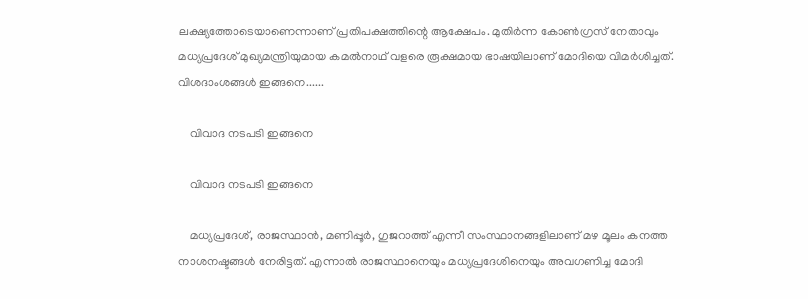ലക്ഷ്യത്തോടെയാണെന്നാണ് പ്രതിപക്ഷത്തിന്റെ ആക്ഷേപം. മുതിര്‍ന്ന കോണ്‍ഗ്രസ് നേതാവും മധ്യപ്രദേശ് മുഖ്യമന്ത്രിയുമായ കമല്‍നാഥ് വളരെ രൂക്ഷമായ ഭാഷയിലാണ് മോദിയെ വിമര്‍ശിച്ചത്. വിശദാംശങ്ങള്‍ ഇങ്ങനെ......

    വിവാദ നടപടി ഇങ്ങനെ

    വിവാദ നടപടി ഇങ്ങനെ

    മധ്യപ്രദേശ്, രാജസ്ഥാന്‍, മണിപ്പൂര്‍, ഗുജറാത്ത് എന്നീ സംസ്ഥാനങ്ങളിലാണ് മഴ മൂലം കനത്ത നാശനഷ്ടങ്ങള്‍ നേരിട്ടത്. എന്നാല്‍ രാജസ്ഥാനെയും മധ്യപ്രദേശിനെയും അവഗണിച്ച മോദി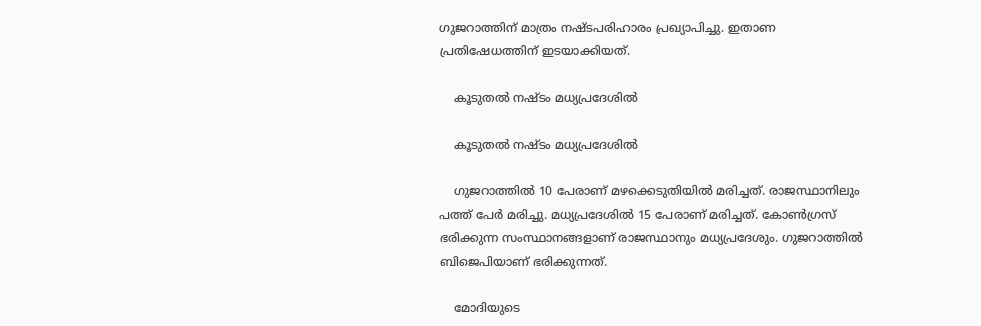ഗുജറാത്തിന് മാത്രം നഷ്ടപരിഹാരം പ്രഖ്യാപിച്ചു. ഇതാണ പ്രതിഷേധത്തിന് ഇടയാക്കിയത്.

    കൂടുതല്‍ നഷ്ടം മധ്യപ്രദേശില്‍

    കൂടുതല്‍ നഷ്ടം മധ്യപ്രദേശില്‍

    ഗുജറാത്തില്‍ 10 പേരാണ് മഴക്കെടുതിയില്‍ മരിച്ചത്. രാജസ്ഥാനിലും പത്ത് പേര്‍ മരിച്ചു. മധ്യപ്രദേശില്‍ 15 പേരാണ് മരിച്ചത്. കോണ്‍ഗ്രസ് ഭരിക്കുന്ന സംസ്ഥാനങ്ങളാണ് രാജസ്ഥാനും മധ്യപ്രദേശും. ഗുജറാത്തില്‍ ബിജെപിയാണ് ഭരിക്കുന്നത്.

    മോദിയുടെ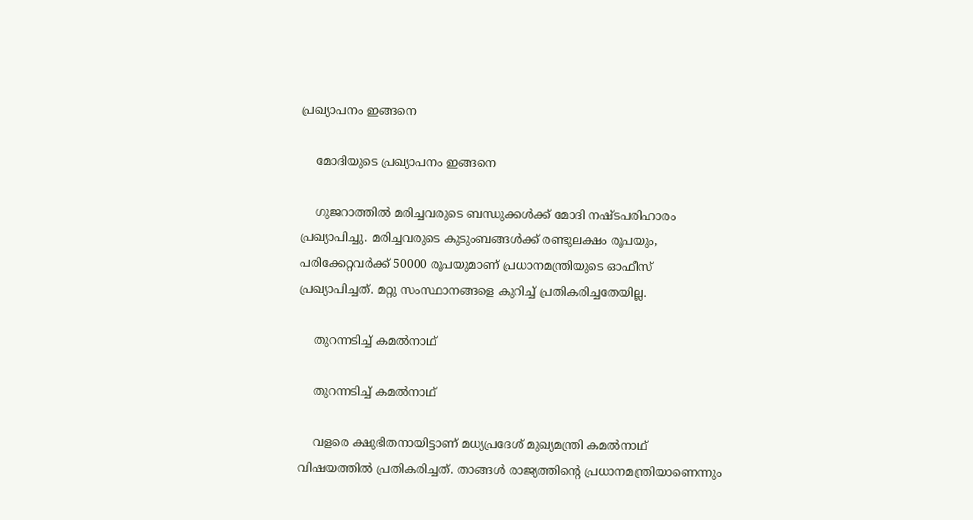പ്രഖ്യാപനം ഇങ്ങനെ

    മോദിയുടെ പ്രഖ്യാപനം ഇങ്ങനെ

    ഗുജറാത്തില്‍ മരിച്ചവരുടെ ബന്ധുക്കള്‍ക്ക് മോദി നഷ്ടപരിഹാരം പ്രഖ്യാപിച്ചു. മരിച്ചവരുടെ കുടുംബങ്ങള്‍ക്ക് രണ്ടുലക്ഷം രൂപയും, പരിക്കേറ്റവര്‍ക്ക് 50000 രൂപയുമാണ് പ്രധാനമന്ത്രിയുടെ ഓഫീസ് പ്രഖ്യാപിച്ചത്. മറ്റു സംസ്ഥാനങ്ങളെ കുറിച്ച് പ്രതികരിച്ചതേയില്ല.

    തുറന്നടിച്ച് കമല്‍നാഥ്

    തുറന്നടിച്ച് കമല്‍നാഥ്

    വളരെ ക്ഷുഭിതനായിട്ടാണ് മധ്യപ്രദേശ് മുഖ്യമന്ത്രി കമല്‍നാഥ് വിഷയത്തില്‍ പ്രതികരിച്ചത്. താങ്ങള്‍ രാജ്യത്തിന്റെ പ്രധാനമന്ത്രിയാണെന്നും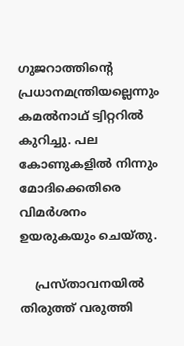ഗുജറാത്തിന്റെ പ്രധാനമന്ത്രിയല്ലെന്നും കമല്‍നാഥ് ട്വിറ്ററില്‍ കുറിച്ചു. പല കോണുകളില്‍ നിന്നും മോദിക്കെതിരെ വിമര്‍ശനം ഉയരുകയും ചെയ്തു.

    പ്രസ്താവനയില്‍ തിരുത്ത് വരുത്തി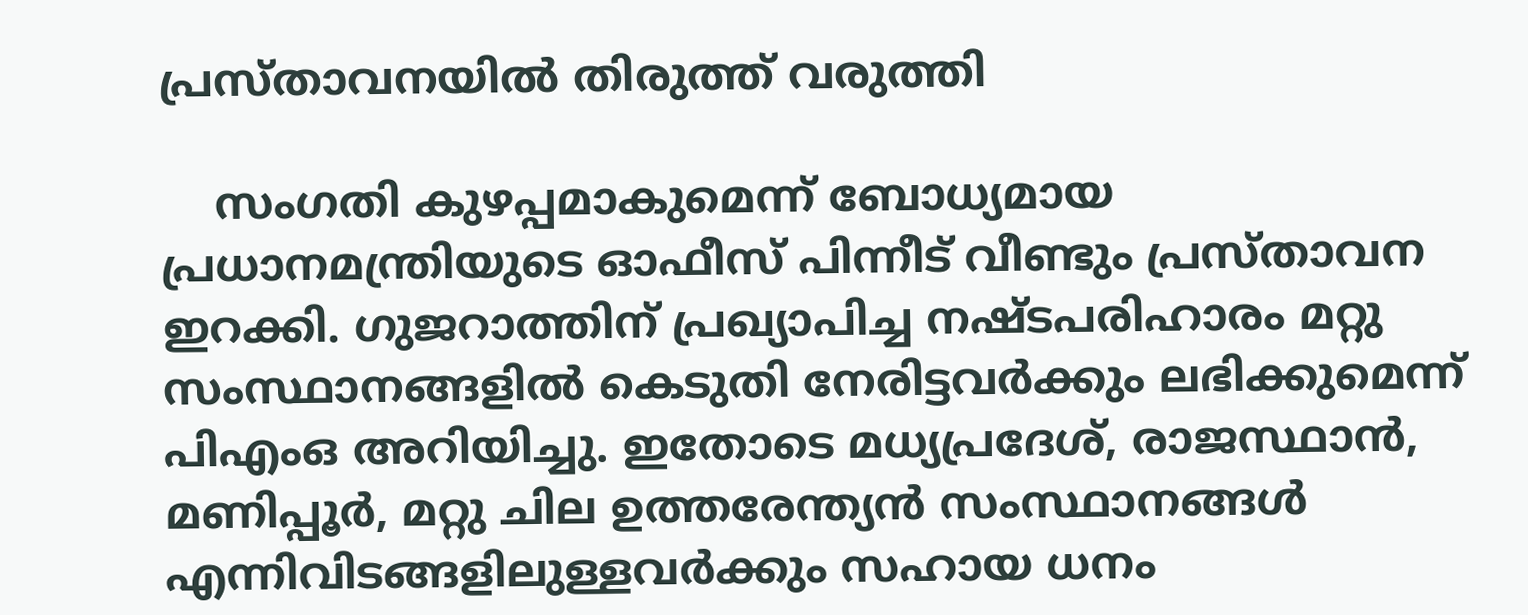പ്രസ്താവനയില്‍ തിരുത്ത് വരുത്തി

    സംഗതി കുഴപ്പമാകുമെന്ന് ബോധ്യമായ പ്രധാനമന്ത്രിയുടെ ഓഫീസ് പിന്നീട് വീണ്ടും പ്രസ്താവന ഇറക്കി. ഗുജറാത്തിന് പ്രഖ്യാപിച്ച നഷ്ടപരിഹാരം മറ്റു സംസ്ഥാനങ്ങളില്‍ കെടുതി നേരിട്ടവര്‍ക്കും ലഭിക്കുമെന്ന് പിഎംഒ അറിയിച്ചു. ഇതോടെ മധ്യപ്രദേശ്, രാജസ്ഥാന്‍, മണിപ്പൂര്‍, മറ്റു ചില ഉത്തരേന്ത്യന്‍ സംസ്ഥാനങ്ങള്‍ എന്നിവിടങ്ങളിലുള്ളവര്‍ക്കും സഹായ ധനം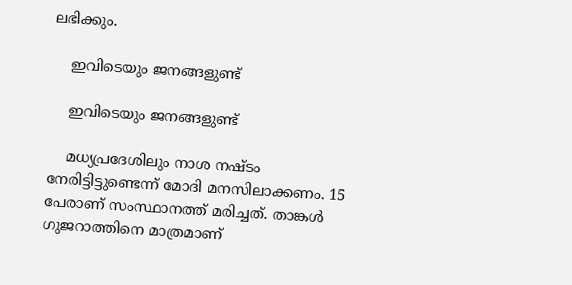ലഭിക്കും.

    ഇവിടെയും ജനങ്ങളുണ്ട്

    ഇവിടെയും ജനങ്ങളുണ്ട്

    മധ്യപ്രദേശിലും നാശ നഷ്ടം നേരിട്ടിട്ടുണ്ടെന്ന് മോദി മനസിലാക്കണം. 15 പേരാണ് സംസ്ഥാനത്ത് മരിച്ചത്. താങ്കള്‍ ഗുജറാത്തിനെ മാത്രമാണ്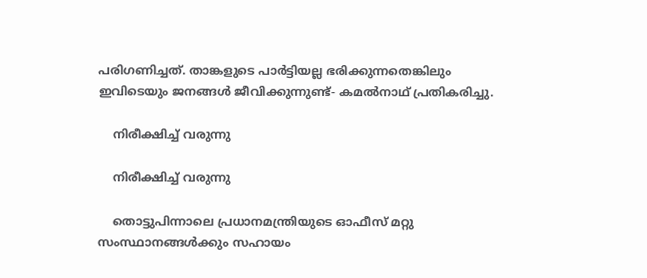പരിഗണിച്ചത്. താങ്കളുടെ പാര്‍ട്ടിയല്ല ഭരിക്കുന്നതെങ്കിലും ഇവിടെയും ജനങ്ങള്‍ ജീവിക്കുന്നുണ്ട്- കമല്‍നാഥ് പ്രതികരിച്ചു.

    നിരീക്ഷിച്ച് വരുന്നു

    നിരീക്ഷിച്ച് വരുന്നു

    തൊട്ടുപിന്നാലെ പ്രധാനമന്ത്രിയുടെ ഓഫീസ് മറ്റു സംസ്ഥാനങ്ങള്‍ക്കും സഹായം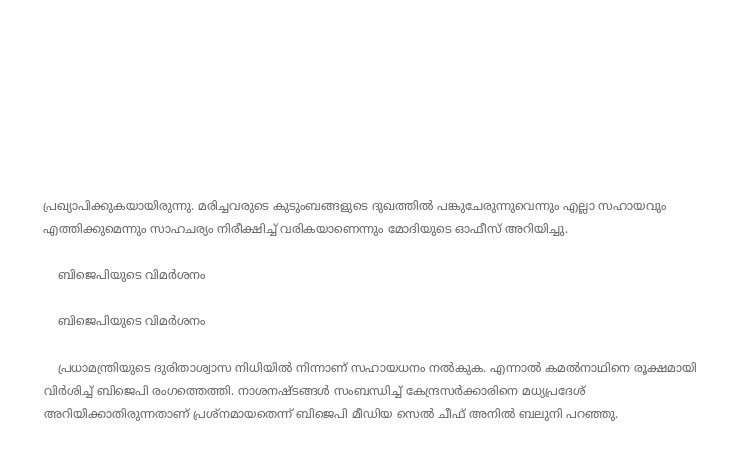പ്രഖ്യാപിക്കുകയായിരുന്നു. മരിച്ചവരുടെ കുടുംബങ്ങളുടെ ദുഖത്തില്‍ പങ്കുചേരുന്നുവെന്നും എല്ലാ സഹായവും എത്തിക്കുമെന്നും സാഹചര്യം നിരീക്ഷിച്ച് വരികയാണെന്നും മോദിയുടെ ഓഫീസ് അറിയിച്ചു.

    ബിജെപിയുടെ വിമര്‍ശനം

    ബിജെപിയുടെ വിമര്‍ശനം

    പ്രധാമന്ത്രിയുടെ ദുരിതാശ്വാസ നിധിയില്‍ നിന്നാണ് സഹായധനം നല്‍കുക. എന്നാല്‍ കമല്‍നാഥിനെ രൂക്ഷമായി വിര്‍ശിച്ച് ബിജെപി രംഗത്തെത്തി. നാശനഷ്ടങ്ങള്‍ സംബന്ധിച്ച് കേന്ദ്രസര്‍ക്കാരിനെ മധ്യപ്രദേശ് അറിയിക്കാതിരുന്നതാണ് പ്രശ്‌നമായതെന്ന് ബിജെപി മീഡിയ സെല്‍ ചീഫ് അനില്‍ ബലുനി പറഞ്ഞു.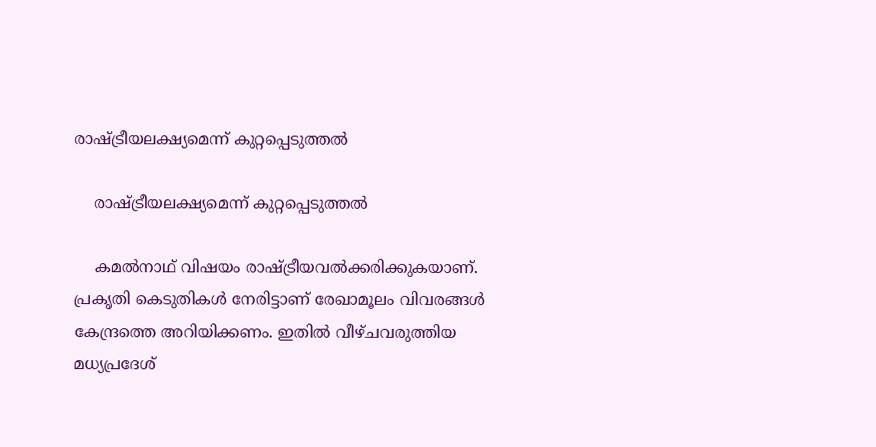രാഷ്ട്രീയലക്ഷ്യമെന്ന് കുറ്റപ്പെടുത്തല്‍

    രാഷ്ട്രീയലക്ഷ്യമെന്ന് കുറ്റപ്പെടുത്തല്‍

    കമല്‍നാഥ് വിഷയം രാഷ്ട്രീയവല്‍ക്കരിക്കുകയാണ്. പ്രകൃതി കെടുതികള്‍ നേരിട്ടാണ് രേഖാമൂലം വിവരങ്ങള്‍ കേന്ദ്രത്തെ അറിയിക്കണം. ഇതില്‍ വീഴ്ചവരുത്തിയ മധ്യപ്രദേശ്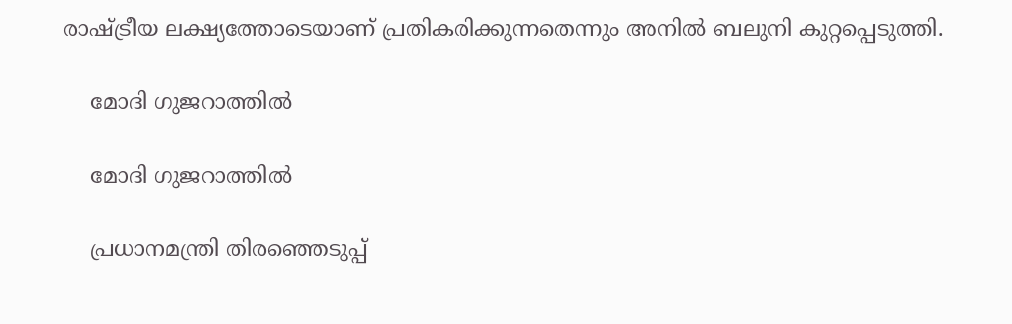രാഷ്ട്രീയ ലക്ഷ്യത്തോടെയാണ് പ്രതികരിക്കുന്നതെന്നും അനില്‍ ബലുനി കുറ്റപ്പെടുത്തി.

    മോദി ഗുജറാത്തില്‍

    മോദി ഗുജറാത്തില്‍

    പ്രധാനമന്ത്രി തിരഞ്ഞെടുപ്പ്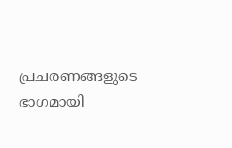പ്രചരണങ്ങളുടെ ഭാഗമായി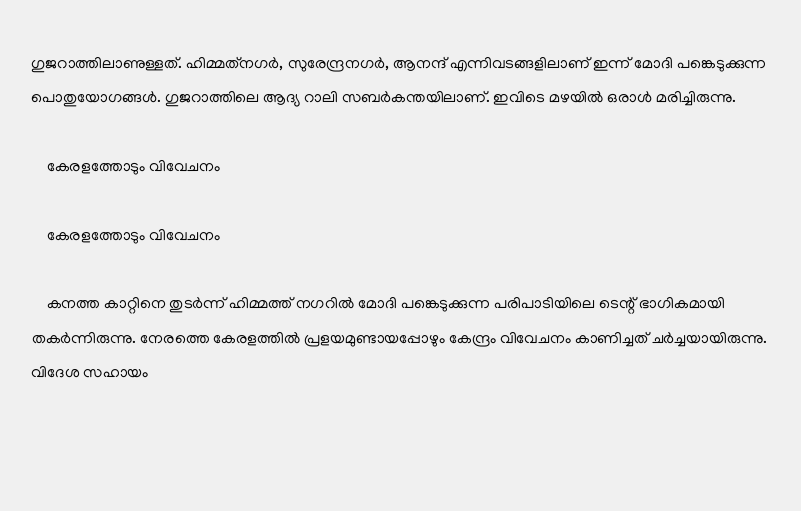ഗുജറാത്തിലാണുള്ളത്. ഹിമ്മത്‌നഗര്‍, സുരേന്ദ്രനഗര്‍, ആനന്ദ് എന്നിവടങ്ങളിലാണ് ഇന്ന് മോദി പങ്കെടുക്കുന്ന പൊതുയോഗങ്ങള്‍. ഗുജറാത്തിലെ ആദ്യ റാലി സബര്‍കന്തയിലാണ്. ഇവിടെ മഴയില്‍ ഒരാള്‍ മരിച്ചിരുന്നു.

    കേരളത്തോടും വിവേചനം

    കേരളത്തോടും വിവേചനം

    കനത്ത കാറ്റിനെ തുടര്‍ന്ന് ഹിമ്മത്ത് നഗറില്‍ മോദി പങ്കെടുക്കുന്ന പരിപാടിയിലെ ടെന്റ് ഭാഗികമായി തകര്‍ന്നിരുന്നു. നേരത്തെ കേരളത്തില്‍ പ്രളയമുണ്ടായപ്പോഴും കേന്ദ്രം വിവേചനം കാണിച്ചത് ചര്‍ച്ചയായിരുന്നു. വിദേശ സഹായം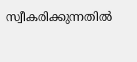സ്വീകരിക്കുന്നതില്‍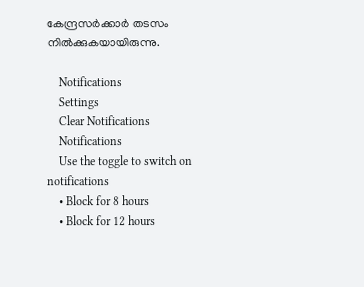കേന്ദ്രസര്‍ക്കാര്‍ തടസം നില്‍ക്കുകയായിരുന്നു.

    Notifications
    Settings
    Clear Notifications
    Notifications
    Use the toggle to switch on notifications
    • Block for 8 hours
    • Block for 12 hours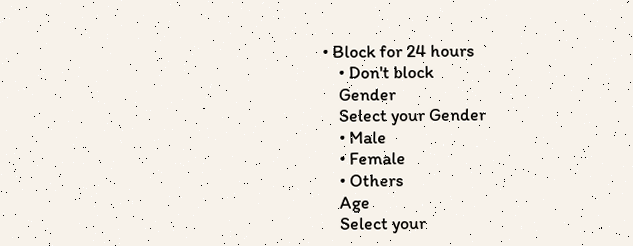• Block for 24 hours
    • Don't block
    Gender
    Select your Gender
    • Male
    • Female
    • Others
    Age
    Select your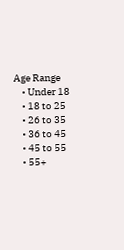Age Range
    • Under 18
    • 18 to 25
    • 26 to 35
    • 36 to 45
    • 45 to 55
    • 55+